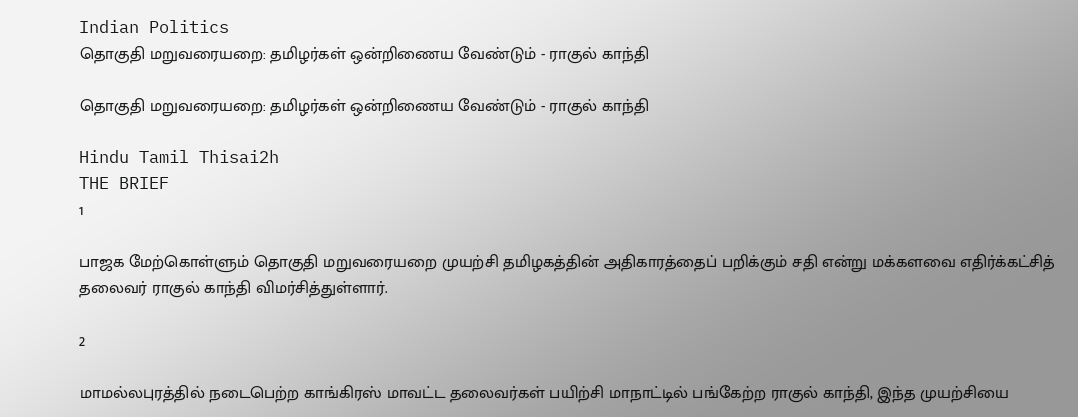Indian Politics
தொகுதி மறுவரையறை: தமிழர்கள் ஒன்றிணைய வேண்டும் - ராகுல் காந்தி

தொகுதி மறுவரையறை: தமிழர்கள் ஒன்றிணைய வேண்டும் - ராகுல் காந்தி

Hindu Tamil Thisai2h
THE BRIEF
1

பாஜக மேற்கொள்ளும் தொகுதி மறுவரையறை முயற்சி தமிழகத்தின் அதிகாரத்தைப் பறிக்கும் சதி என்று மக்களவை எதிர்க்கட்சித் தலைவர் ராகுல் காந்தி விமர்சித்துள்ளார்.

2

மாமல்லபுரத்தில் நடைபெற்ற காங்கிரஸ் மாவட்ட தலைவர்கள் பயிற்சி மாநாட்டில் பங்கேற்ற ராகுல் காந்தி, இந்த முயற்சியை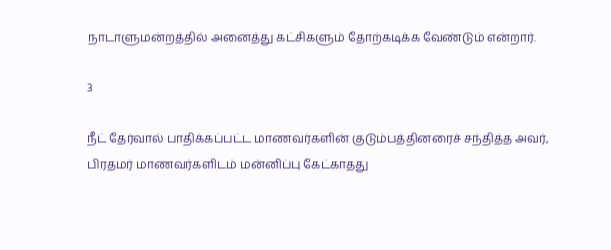நாடாளுமன்றத்தில் அனைத்து கட்சிகளும் தோற்கடிக்க வேண்டும் என்றார்.

3

நீட் தேர்வால் பாதிக்கப்பட்ட மாணவர்களின் குடும்பத்தினரைச் சந்தித்த அவர், பிரதமர் மாணவர்களிடம் மன்னிப்பு கேட்காதது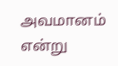அவமானம் என்று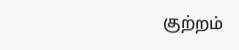குற்றம்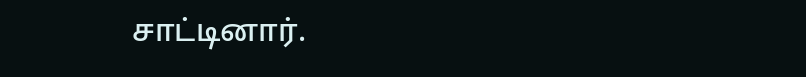சாட்டினார்.